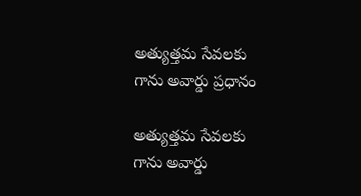అత్యుత్తమ సేవలకు గాను అవార్డు ప్రధానం

అత్యుత్తమ సేవలకు గాను అవార్డు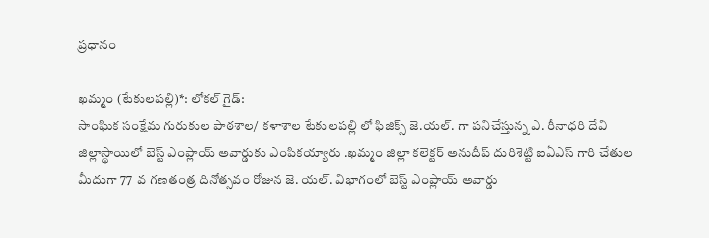ప్రధానం

ఖమ్మం (టేకులపల్లి)*: లోకల్ గైడ్:
సాంఘిక సంక్షేమ గురుకుల పాఠశాల/ కళాశాల టేకులపల్లి లో ఫిజిక్స్ జె.యల్. గా పనిచేస్తున్న ఎ. రీనాధరి దేవి జిల్లాస్థాయిలో బెస్ట్ ఎంప్లాయ్ అవార్డుకు ఎంపికయ్యారు .ఖమ్మం జిల్లా కలెక్టర్ అనుదీప్ దురిశెట్టి ఐఏఎస్ గారి చేతుల మీదుగా 77  వ గణతంత్ర దినోత్సవం రోజున జె. యల్. విభాగంలో బెస్ట్ ఎంప్లాయ్ అవార్డు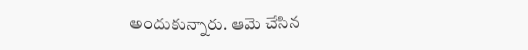అందుకున్నారు. ఆమె చేసిన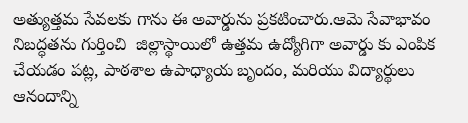అత్యుత్తమ సేవలకు గాను ఈ అవార్డును ప్రకటించారు.ఆమె సేవాభావం నిబద్ధతను గుర్తించి  జిల్లాస్థాయిలో ఉత్తమ ఉద్యోగిగా అవార్డు కు ఎంపిక చేయడం పట్ల, పాఠశాల ఉపాధ్యాయ బృందం, మరియు విద్యార్థులు ఆనందాన్ని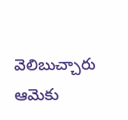వెలిబుచ్చారు ఆమెకు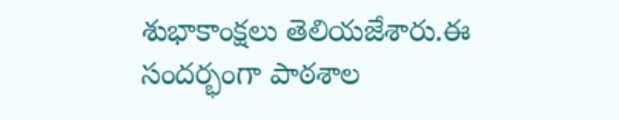శుభాకాంక్షలు తెలియజేశారు.ఈ సందర్భంగా పాఠశాల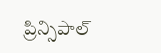ప్రిన్సిపాల్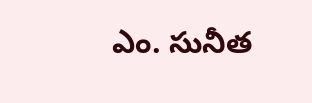ఎం. సునీత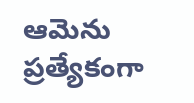ఆమెను ప్రత్యేకంగా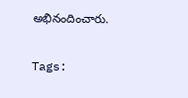అభినందించారు.

Tags: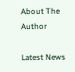About The Author

Latest News